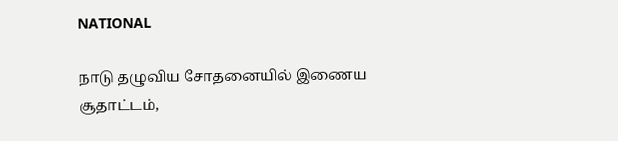NATIONAL

நாடு தழுவிய சோதனையில் இணைய சூதாட்டம்,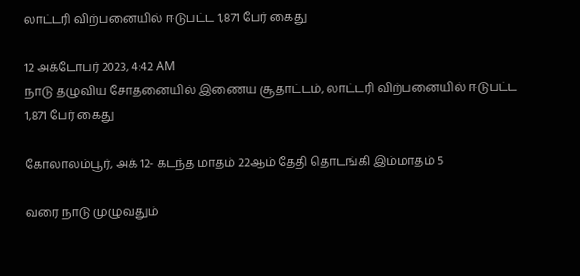லாட்டரி விற்பனையில் ஈடுபட்ட 1,871 பேர் கைது

12 அக்டோபர் 2023, 4:42 AM
நாடு தழுவிய சோதனையில் இணைய சூதாட்டம், லாட்டரி விற்பனையில் ஈடுபட்ட 1,871 பேர் கைது

கோலாலம்பூர், அக் 12- கடந்த மாதம் 22ஆம் தேதி தொடங்கி இம்மாதம் 5

வரை நாடு முழுவதும்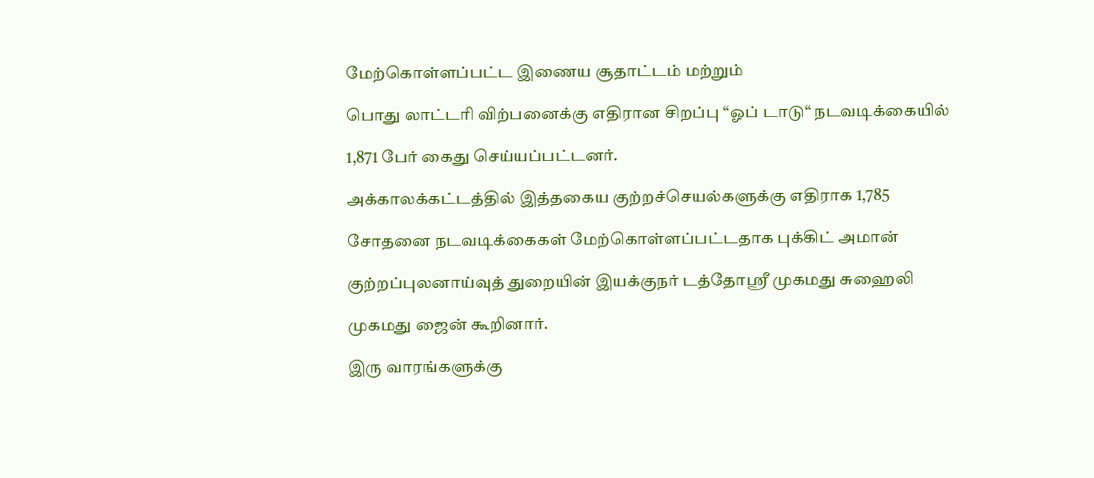மேற்கொள்ளப்பட்ட இணைய சூதாட்டம் மற்றும்

பொது லாட்டரி விற்பனைக்கு எதிரான சிறப்பு “ஓப் டாடு“ நடவடிக்கையில்

1,871 பேர் கைது செய்யப்பட்டனர்.

அக்காலக்கட்டத்தில் இத்தகைய குற்றச்செயல்களுக்கு எதிராக 1,785

சோதனை நடவடிக்கைகள் மேற்கொள்ளப்பட்டதாக புக்கிட் அமான்

குற்றப்புலனாய்வுத் துறையின் இயக்குநர் டத்தோஸ்ரீ முகமது சுஹைலி

முகமது ஜைன் கூறினார்.

இரு வாரங்களுக்கு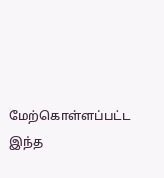மேற்கொள்ளப்பட்ட இந்த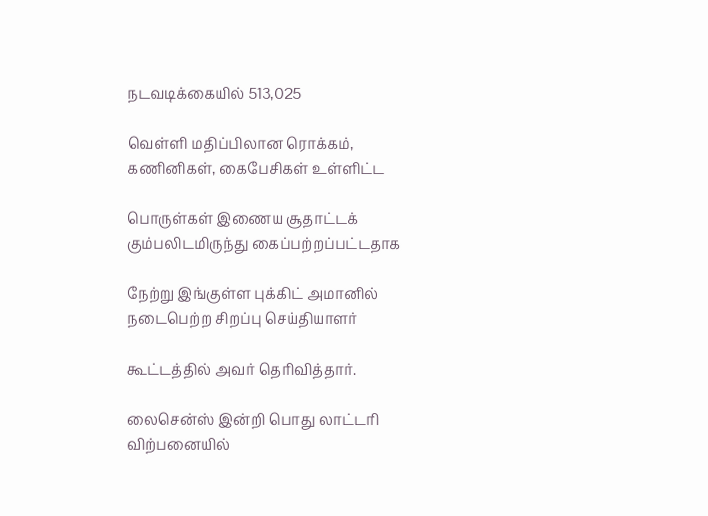நடவடிக்கையில் 513,025

வெள்ளி மதிப்பிலான ரொக்கம், கணினிகள், கைபேசிகள் உள்ளிட்ட

பொருள்கள் இணைய சூதாட்டக் கும்பலிடமிருந்து கைப்பற்றப்பட்டதாக

நேற்று இங்குள்ள புக்கிட் அமானில் நடைபெற்ற சிறப்பு செய்தியாளர்

கூட்டத்தில் அவர் தெரிவித்தார்.

லைசென்ஸ் இன்றி பொது லாட்டரி விற்பனையில்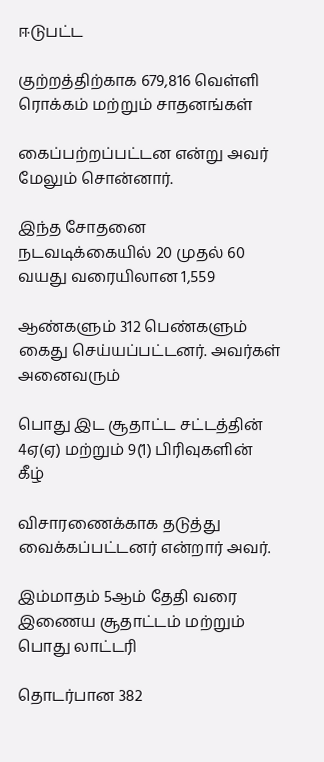ஈடுபட்ட

குற்றத்திற்காக 679,816 வெள்ளி ரொக்கம் மற்றும் சாதனங்கள்

கைப்பற்றப்பட்டன என்று அவர் மேலும் சொன்னார்.

இந்த சோதனை நடவடிக்கையில் 20 முதல் 60 வயது வரையிலான 1,559

ஆண்களும் 312 பெண்களும் கைது செய்யப்பட்டனர். அவர்கள் அனைவரும்

பொது இட சூதாட்ட சட்டத்தின் 4ஏ(ஏ) மற்றும் 9(1) பிரிவுகளின் கீழ்

விசாரணைக்காக தடுத்து வைக்கப்பட்டனர் என்றார் அவர்.

இம்மாதம் 5ஆம் தேதி வரை இணைய சூதாட்டம் மற்றும் பொது லாட்டரி

தொடர்பான 382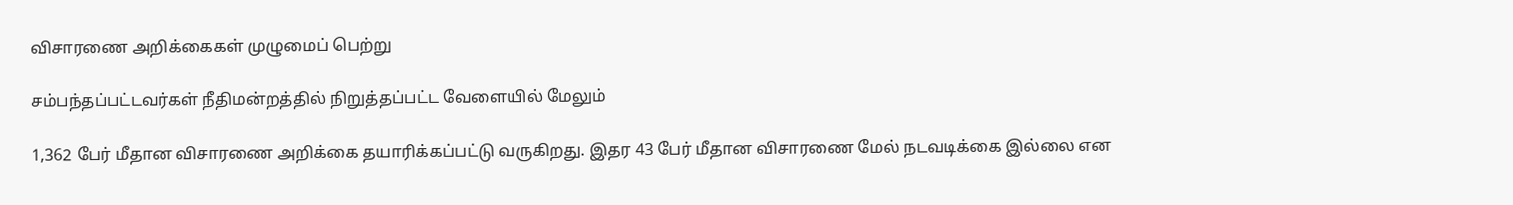விசாரணை அறிக்கைகள் முழுமைப் பெற்று

சம்பந்தப்பட்டவர்கள் நீதிமன்றத்தில் நிறுத்தப்பட்ட வேளையில் மேலும்

1,362 பேர் மீதான விசாரணை அறிக்கை தயாரிக்கப்பட்டு வருகிறது. இதர 43 பேர் மீதான விசாரணை மேல் நடவடிக்கை இல்லை என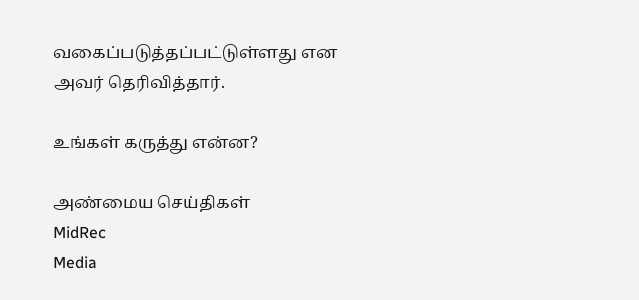வகைப்படுத்தப்பட்டுள்ளது என அவர் தெரிவித்தார்.

உங்கள் கருத்து என்ன?

அண்மைய செய்திகள்
MidRec
Media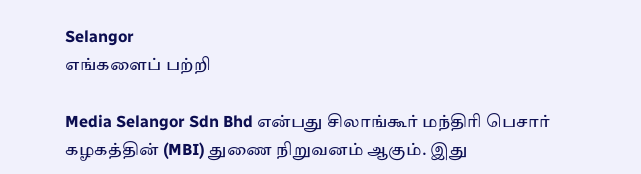Selangor
எங்களைப் பற்றி

Media Selangor Sdn Bhd என்பது சிலாங்கூர் மந்திரி பெசார் கழகத்தின் (MBI) துணை நிறுவனம் ஆகும். இது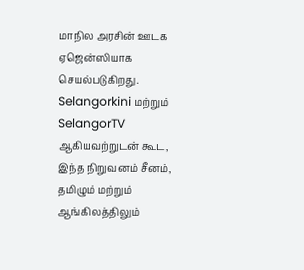மாநில அரசின் ஊடக ஏஜென்ஸியாக செயல்படுகிறது. Selangorkini மற்றும் SelangorTV ஆகியவற்றுடன் கூட, இந்த நிறுவனம் சீனம், தமிழும் மற்றும் ஆங்கிலத்திலும்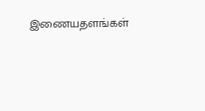இணையதளங்கள்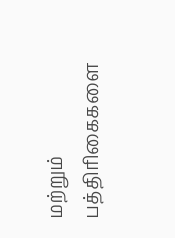மற்றும் பத்திரிகைகளை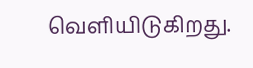வெளியிடுகிறது.